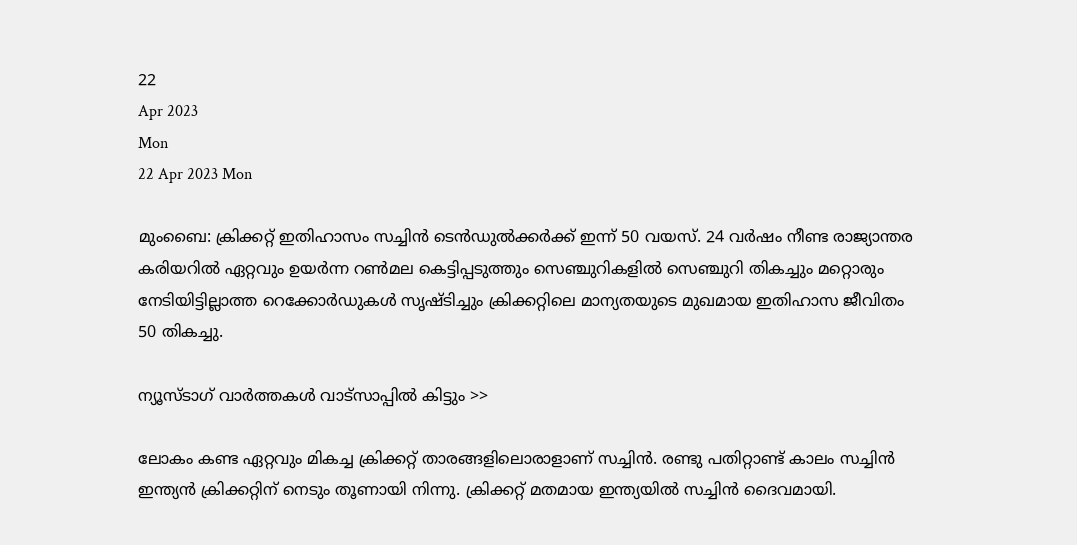22
Apr 2023
Mon
22 Apr 2023 Mon

മുംബൈ: ക്രിക്കറ്റ് ഇതിഹാസം സച്ചിൻ ടെൻഡുൽക്കർക്ക് ഇന്ന് 50 വയസ്. 24 വർഷം നീണ്ട രാജ്യാന്തര കരിയറിൽ ഏറ്റവും ഉയർന്ന റൺമല കെട്ടിപ്പടുത്തും സെഞ്ചുറികളിൽ സെഞ്ചുറി തികച്ചും മറ്റൊരും നേടിയിട്ടില്ലാത്ത റെക്കോർഡുകൾ സൃഷ്ടിച്ചും ക്രിക്കറ്റിലെ മാന്യതയുടെ മുഖമായ ഇതിഹാസ ജീവിതം 50 തികച്ചു.

ന്യൂസ്ടാഗ് വാര്‍ത്തകള്‍ വാട്‌സാപ്പില്‍ കിട്ടും >>

ലോകം കണ്ട ഏറ്റവും മികച്ച ക്രിക്കറ്റ് താരങ്ങളിലൊരാളാണ് സച്ചിൻ. രണ്ടു പതിറ്റാണ്ട് കാലം സച്ചിൻ ഇന്ത്യൻ ക്രിക്കറ്റിന് നെടും തൂണായി നിന്നു. ക്രിക്കറ്റ് മതമായ ഇന്ത്യയിൽ സച്ചിൻ ദൈവമായി.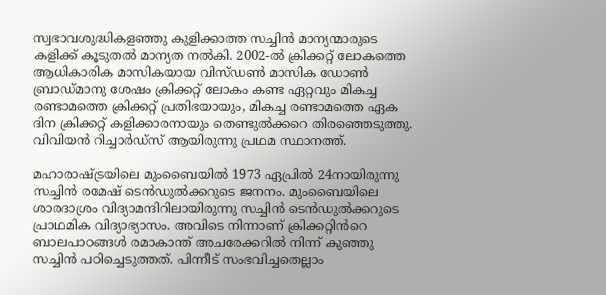സ്വഭാവശുദ്ധികളഞ്ഞു കുളിക്കാത്ത സച്ചിൻ മാന്യന്മാരുടെ കളിക്ക് കൂടുതൽ മാന്യത നൽകി. 2002-ൽ ക്രിക്കറ്റ് ലോകത്തെ ആധികാരിക മാസികയായ വിസ്ഡൺ മാസിക ഡോൺ ബ്രാഡ്മാനു ശേഷം ക്രിക്കറ്റ് ലോകം കണ്ട ഏറ്റവും മികച്ച രണ്ടാമത്തെ ക്രിക്കറ്റ് പ്രതിഭയായും, മികച്ച രണ്ടാമത്തെ ഏക ദിന ക്രിക്കറ്റ് കളിക്കാരനായും തെണ്ടുൽക്കറെ തിരഞ്ഞെടുത്തു. വിവിയൻ റിച്ചാർഡ്സ് ആയിരുന്നു പ്രഥമ സ്ഥാനത്ത്.

മഹാരാഷ്ട്രയിലെ മുംബൈയിൽ 1973 ഏപ്രിൽ 24നായിരുന്നു സച്ചിൻ രമേഷ് ടെൻഡുൽക്കറുടെ ജനനം. മുംബൈയിലെ ശാരദാശ്രം വിദ്യാമന്ദിറിലായിരുന്നു സച്ചിൻ ടെൻഡുൽക്കറുടെ പ്രാഥമിക വിദ്യാഭ്യാസം. അവിടെ നിന്നാണ് ക്രിക്കറ്റിൻറെ ബാലപാഠങ്ങൾ രമാകാന്ത് അചരേക്കറിൽ നിന്ന് കുഞ്ഞു സച്ചിൻ പഠിച്ചെടുത്തത്. പിന്നീട് സംഭവിച്ചതെല്ലാം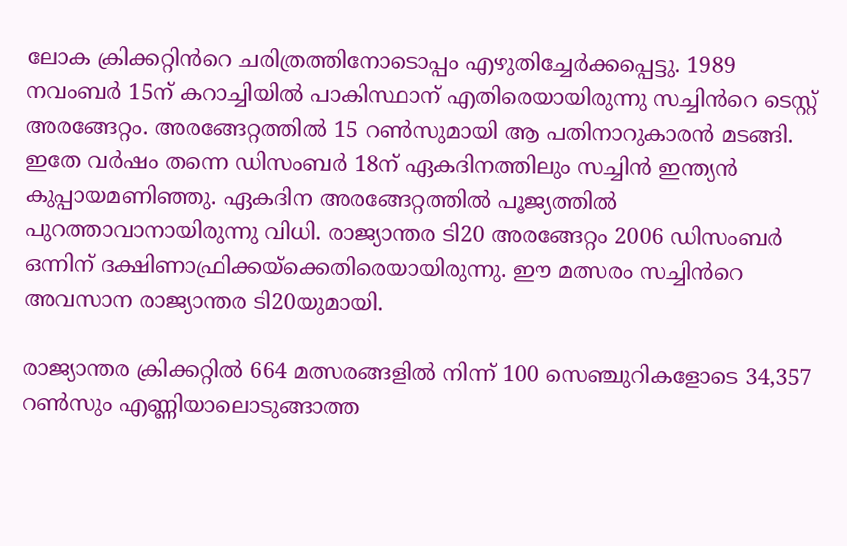ലോക ക്രിക്കറ്റിൻറെ ചരിത്രത്തിനോടൊപ്പം എഴുതിച്ചേർക്കപ്പെട്ടു. 1989 നവംബർ 15ന് കറാച്ചിയിൽ പാകിസ്ഥാന് എതിരെയായിരുന്നു സച്ചിൻറെ ടെസ്റ്റ് അരങ്ങേറ്റം. അരങ്ങേറ്റത്തിൽ 15 റൺസുമായി ആ പതിനാറുകാരൻ മടങ്ങി. ഇതേ വർഷം തന്നെ ഡിസംബർ 18ന് ഏകദിനത്തിലും സച്ചിൻ ഇന്ത്യൻ കുപ്പായമണിഞ്ഞു. ഏകദിന അരങ്ങേറ്റത്തിൽ പൂജ്യത്തിൽ പുറത്താവാനായിരുന്നു വിധി. രാജ്യാന്തര ടി20 അരങ്ങേറ്റം 2006 ഡിസംബർ ഒന്നിന് ദക്ഷിണാഫ്രിക്കയ്‌ക്കെതിരെയായിരുന്നു. ഈ മത്സരം സച്ചിൻറെ അവസാന രാജ്യാന്തര ടി20യുമായി.

രാജ്യാന്തര ക്രിക്കറ്റിൽ 664 മത്സരങ്ങളിൽ നിന്ന് 100 സെഞ്ചുറികളോടെ 34,357 റൺസും എണ്ണിയാലൊടുങ്ങാത്ത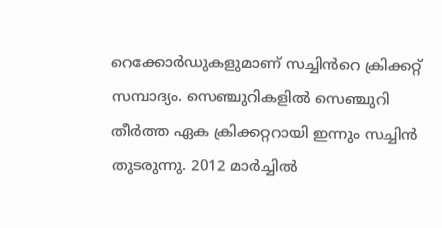റെക്കോർഡുകളുമാണ് സച്ചിൻറെ ക്രിക്കറ്റ് സമ്പാദ്യം. സെഞ്ചുറികളിൽ സെഞ്ചുറി തീർത്ത ഏക ക്രിക്കറ്ററായി ഇന്നും സച്ചിൻ തുടരുന്നു. 2012 മാർച്ചിൽ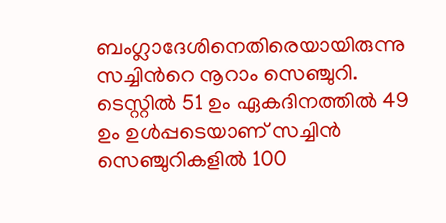ബംഗ്ലാദേശിനെതിരെയായിരുന്നു സച്ചിൻറെ നൂറാം സെഞ്ചുറി. ടെസ്റ്റിൽ 51 ഉം ഏകദിനത്തിൽ 49 ഉം ഉൾപ്പടെയാണ് സച്ചിൻ സെഞ്ചുറികളിൽ 100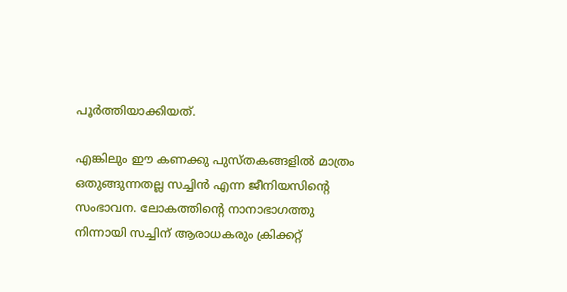പൂർത്തിയാക്കിയത്.

എങ്കിലും ഈ കണക്കു പുസ്തകങ്ങളിൽ മാത്രം ഒതുങ്ങുന്നതല്ല സച്ചിൻ എന്ന ജീനിയസിന്റെ സംഭാവന. ലോകത്തിന്റെ നാനാഭാഗത്തു നിന്നായി സച്ചിന് ആരാധകരും ക്രിക്കറ്റ്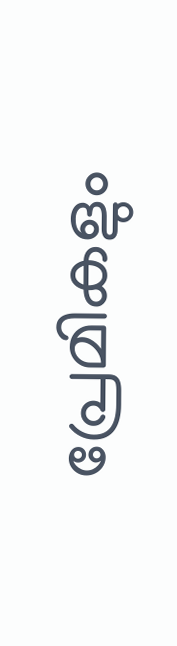പ്രേമികളും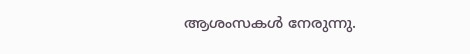ആശംസകൾ നേരുന്നു.